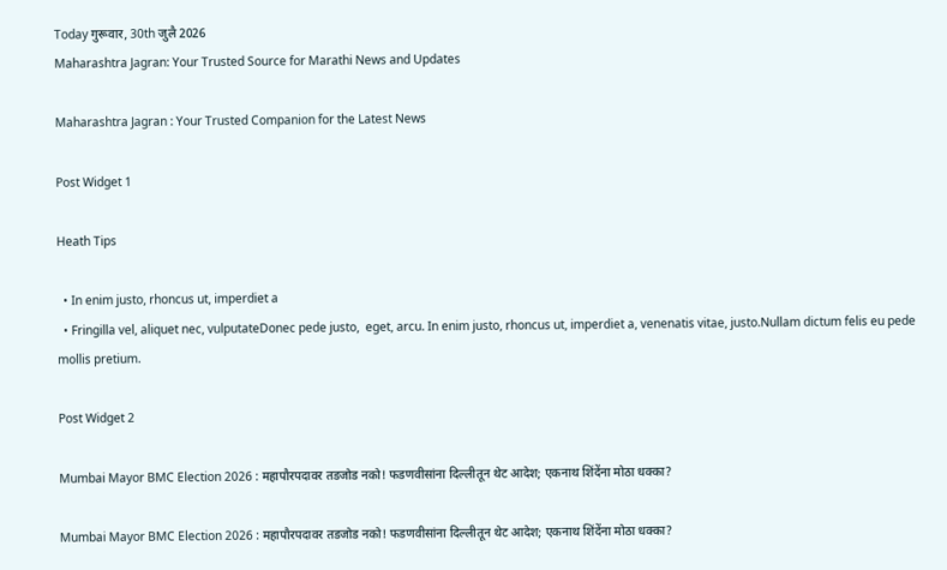Today गुरूवार, 30th जुलै 2026
Maharashtra Jagran: Your Trusted Source for Marathi News and Updates

Maharashtra Jagran : Your Trusted Companion for the Latest News

Post Widget 1

Heath Tips

  • In enim justo, rhoncus ut, imperdiet a
  • Fringilla vel, aliquet nec, vulputateDonec pede justo,  eget, arcu. In enim justo, rhoncus ut, imperdiet a, venenatis vitae, justo.Nullam dictum felis eu pede mollis pretium.

Post Widget 2

Mumbai Mayor BMC Election 2026 : महापौरपदावर तडजोड नको! फडणवीसांना दिल्लीतून थेट आदेश; एकनाथ शिंदेंना मोठा धक्का?

Mumbai Mayor BMC Election 2026 : महापौरपदावर तडजोड नको! फडणवीसांना दिल्लीतून थेट आदेश; एकनाथ शिंदेंना मोठा धक्का?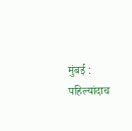मुंबई : पहिल्यांदाच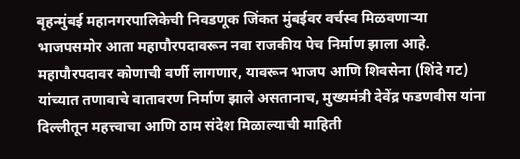बृहन्मुंबई महानगरपालिकेची निवडणूक जिंकत मुंबईवर वर्चस्व मिळवणाऱ्या भाजपसमोर आता महापौरपदावरून नवा राजकीय पेच निर्माण झाला आहे. महापौरपदावर कोणाची वर्णी लागणार, यावरून भाजप आणि शिवसेना (शिंदे गट) यांच्यात तणावाचे वातावरण निर्माण झाले असतानाच, मुख्यमंत्री देवेंद्र फडणवीस यांना दिल्लीतून महत्त्वाचा आणि ठाम संदेश मिळाल्याची माहिती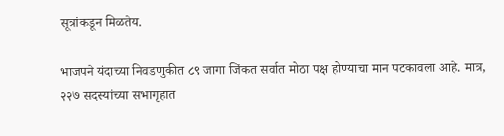सूत्रांकडून मिळतेय.

भाजपने यंदाच्या निवडणुकीत ८९ जागा जिंकत सर्वात मोठा पक्ष होण्याचा मान पटकावला आहे. मात्र, २२७ सदस्यांच्या सभागृहात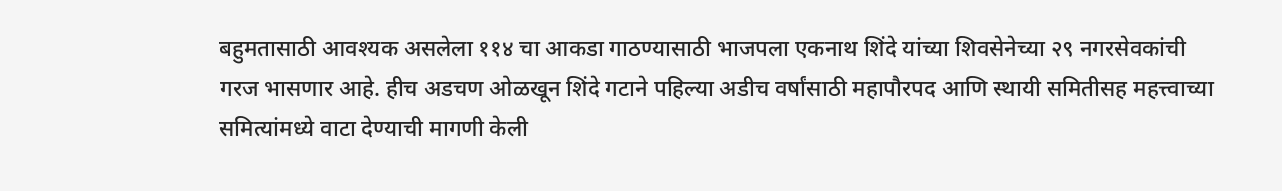बहुमतासाठी आवश्यक असलेला ११४ चा आकडा गाठण्यासाठी भाजपला एकनाथ शिंदे यांच्या शिवसेनेच्या २९ नगरसेवकांची गरज भासणार आहे. हीच अडचण ओळखून शिंदे गटाने पहिल्या अडीच वर्षांसाठी महापौरपद आणि स्थायी समितीसह महत्त्वाच्या समित्यांमध्ये वाटा देण्याची मागणी केली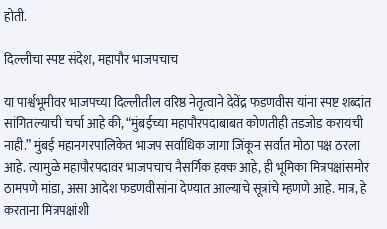होती.

दिल्लीचा स्पष्ट संदेश, महापौर भाजपचाच

या पार्श्वभूमीवर भाजपच्या दिल्लीतील वरिष्ठ नेतृत्वाने देवेंद्र फडणवीस यांना स्पष्ट शब्दांत सांगितल्याची चर्चा आहे की, “मुंबईच्या महापौरपदाबाबत कोणतीही तडजोड करायची नाही.” मुंबई महानगरपालिकेत भाजप सर्वाधिक जागा जिंकून सर्वात मोठा पक्ष ठरला आहे. त्यामुळे महापौरपदावर भाजपचाच नैसर्गिक हक्क आहे, ही भूमिका मित्रपक्षांसमोर ठामपणे मांडा, असा आदेश फडणवीसांना देण्यात आल्याचे सूत्रांचे म्हणणे आहे. मात्र, हे करताना मित्रपक्षांशी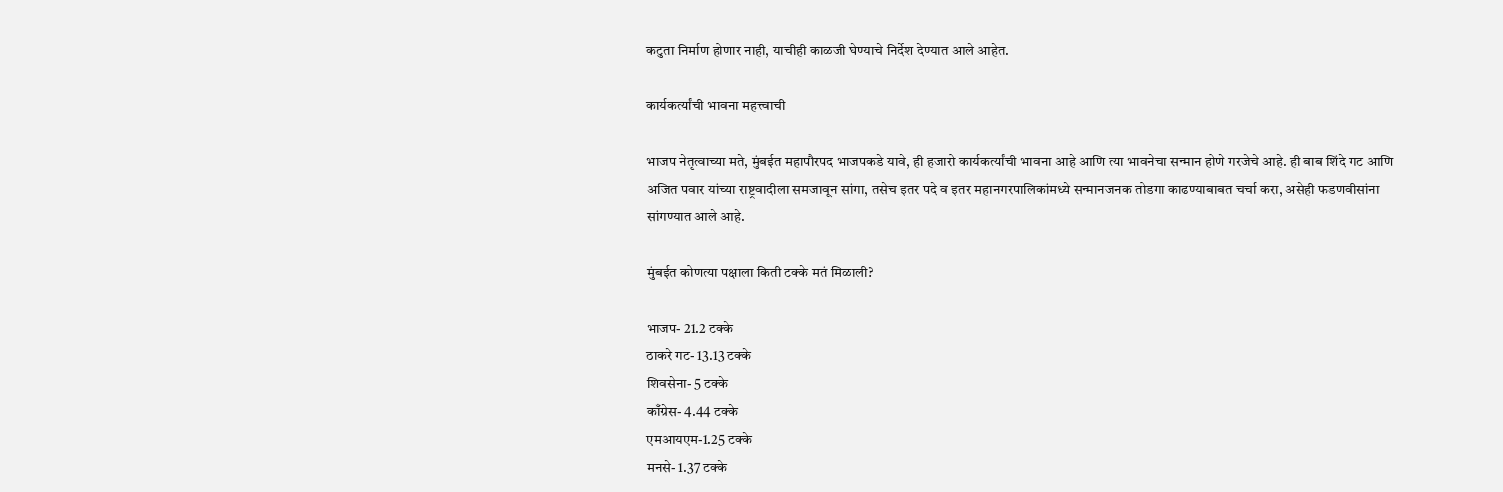कटुता निर्माण होणार नाही, याचीही काळजी घेण्याचे निर्देश देण्यात आले आहेत.

कार्यकर्त्यांची भावना महत्त्वाची

भाजप नेतृत्वाच्या मते, मुंबईत महापौरपद भाजपकडे यावे, ही हजारो कार्यकर्त्यांची भावना आहे आणि त्या भावनेचा सन्मान होणे गरजेचे आहे. ही बाब शिंदे गट आणि अजित पवार यांच्या राष्ट्रवादीला समजावून सांगा, तसेच इतर पदे व इतर महानगरपालिकांमध्ये सन्मानजनक तोडगा काढण्याबाबत चर्चा करा, असेही फडणवीसांना सांगण्यात आले आहे.

मुंबईत कोणत्या पक्षाला किती टक्के मतं मिळाली?

भाजप- 21.2 टक्के
ठाकरे गट- 13.13 टक्के
शिवसेना- 5 टक्के
काँग्रेस- 4.44 टक्के
एमआयएम-1.25 टक्के
मनसे- 1.37 टक्के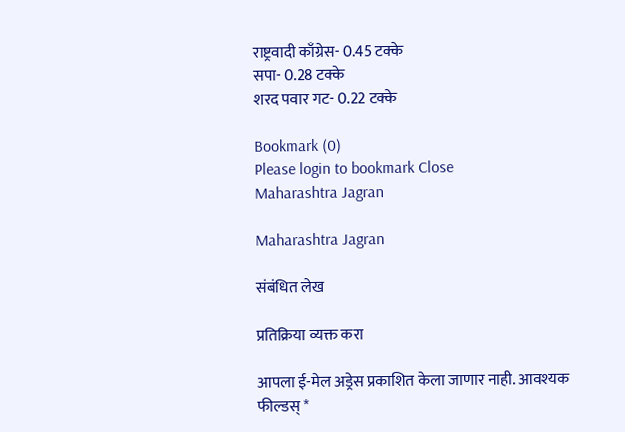राष्ट्रवादी काँग्रेस- 0.45 टक्के
सपा- 0.28 टक्के
शरद पवार गट- 0.22 टक्के

Bookmark (0)
Please login to bookmark Close
Maharashtra Jagran

Maharashtra Jagran

संबंधित लेख

प्रतिक्रिया व्यक्त करा

आपला ई-मेल अड्रेस प्रकाशित केला जाणार नाही. आवश्यक फील्डस् *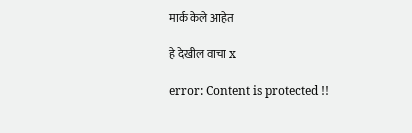मार्क केले आहेत

हे देखील वाचा x

error: Content is protected !!